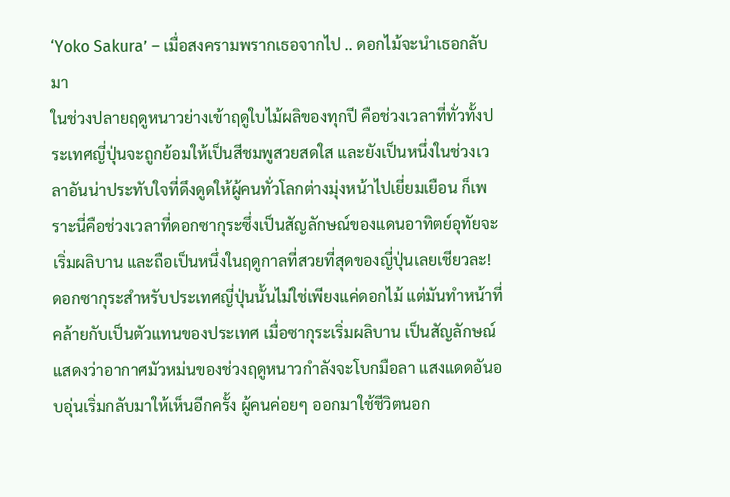‘Yoko Sakura’ – เมื่อสงครามพรากเธอจากไป .. ดอกไม้จะนำเธอกลับมา
ในช่วงปลายฤดูหนาวย่างเข้าฤดูใบไม้ผลิของทุกปี คือช่วงเวลาที่ทั่วทั้งประเทศญี่ปุ่นจะถูกย้อมให้เป็นสีชมพูสวยสดใส และยังเป็นหนึ่งในช่วงเวลาอันน่าประทับใจที่ดึงดูดให้ผู้คนทั่วโลกต่างมุ่งหน้าไปเยี่ยมเยือน ก็เพราะนี่คือช่วงเวลาที่ดอกซากุระซึ่งเป็นสัญลักษณ์ของแดนอาทิตย์อุทัยจะเริ่มผลิบาน และถือเป็นหนึ่งในฤดูกาลที่สวยที่สุดของญี่ปุ่นเลยเชียวละ!
ดอกซากุระสำหรับประเทศญี่ปุ่นนั้นไม่ใช่เพียงแค่ดอกไม้ แต่มันทำหน้าที่คล้ายกับเป็นตัวแทนของประเทศ เมื่อซากุระเริ่มผลิบาน เป็นสัญลักษณ์แสดงว่าอากาศมัวหม่นของช่วงฤดูหนาวกำลังจะโบกมือลา แสงแดดอันอบอุ่นเริ่มกลับมาให้เห็นอีกครั้ง ผู้คนค่อยๆ ออกมาใช้ชีวิตนอก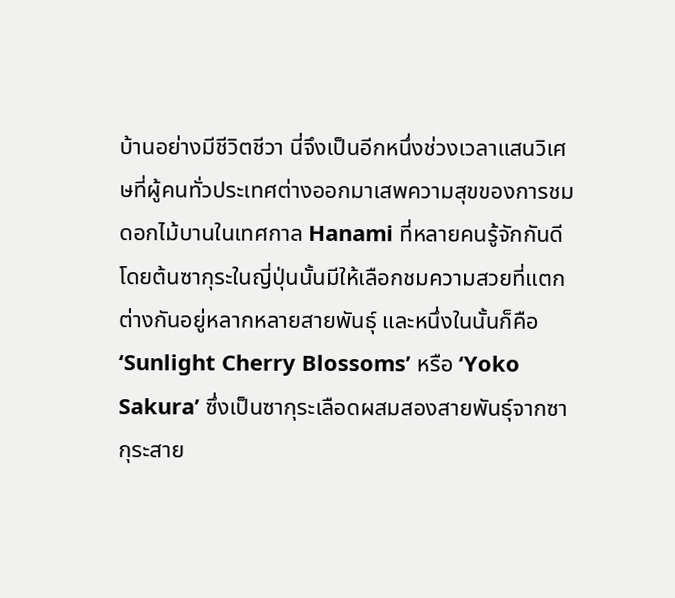บ้านอย่างมีชีวิตชีวา นี่จึงเป็นอีกหนึ่งช่วงเวลาแสนวิเศษที่ผู้คนทั่วประเทศต่างออกมาเสพความสุขของการชมดอกไม้บานในเทศกาล Hanami ที่หลายคนรู้จักกันดี โดยต้นซากุระในญี่ปุ่นนั้นมีให้เลือกชมความสวยที่แตกต่างกันอยู่หลากหลายสายพันธุ์ และหนึ่งในนั้นก็คือ ‘Sunlight Cherry Blossoms’ หรือ ‘Yoko Sakura’ ซึ่งเป็นซากุระเลือดผสมสองสายพันธุ์จากซากุระสาย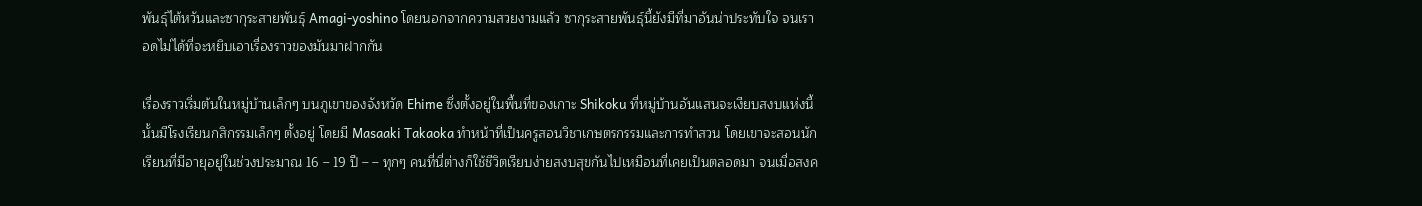พันธุ์ไต้หวันและซากุระสายพันธุ์ Amagi-yoshino โดยนอกจากความสวยงามแล้ว ซากุระสายพันธุ์นี้ยังมีที่มาอันน่าประทับใจ จนเราอดไม่ได้ที่จะหยิบเอาเรื่องราวของมันมาฝากกัน

เรื่องราวเริ่มต้นในหมู่บ้านเล็กๆ บนภูเขาของจังหวัด Ehime ซึ่งตั้งอยู่ในพื้นที่ของเกาะ Shikoku ที่หมู่บ้านอันแสนจะเงียบสงบแห่งนี้นั้นมีโรงเรียนกสิกรรมเล็กๆ ตั้งอยู่ โดยมี Masaaki Takaoka ทำหน้าที่เป็นครูสอนวิชาเกษตรกรรมและการทำสวน โดยเขาจะสอนนักเรียนที่มีอายุอยู่ในช่วงประมาณ 16 – 19 ปี – – ทุกๆ คนที่นี่ต่างก็ใช้ชีวิตเรียบง่ายสงบสุขกันไปเหมือนที่เคยเป็นตลอดมา จนเมื่อสงค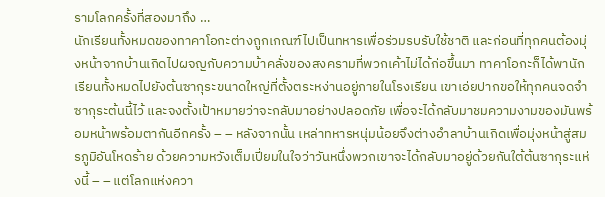รามโลกครั้งที่สองมาถึง …
นักเรียนทั้งหมดของทาคาโอกะต่างถูกเกณฑ์ไปเป็นทหารเพื่อร่วมรบรับใช้ชาติ และก่อนที่ทุกคนต้องมุ่งหน้าจากบ้านเกิดไปผจญกับความบ้าคลั่งของสงครามที่พวกเค้าไม่ได้ก่อขึ้นมา ทาคาโอกะก็ได้พานักเรียนทั้งหมดไปยังต้นซากุระขนาดใหญ่ที่ตั้งตระหง่านอยู่ภายในโรงเรียน เขาเอ่ยปากขอให้ทุกคนจดจำซากุระต้นนี้ไว้ และจงตั้งเป้าหมายว่าจะกลับมาอย่างปลอดภัย เพื่อจะได้กลับมาชมความงามของมันพร้อมหน้าพร้อมตากันอีกครั้ง – – หลังจากนั้น เหล่าทหารหนุ่มน้อยจึงต่างอำลาบ้านเกิดเพื่อมุ่งหน้าสู่สมรภูมิอันโหดร้าย ด้วยความหวังเต็มเปี่ยมในใจว่าวันหนึ่งพวกเขาจะได้กลับมาอยู่ด้วยกันใต้ต้นซากุระแห่งนี้ – – แต่โลกแห่งควา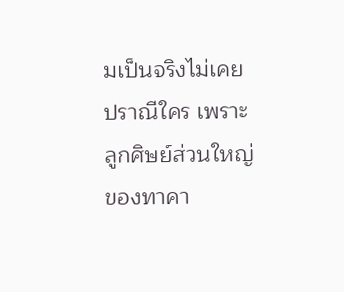มเป็นจริงไม่เคยปราณีใคร เพราะลูกศิษย์ส่วนใหญ่ของทาคา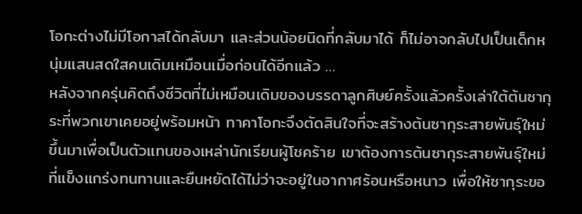โอกะต่างไม่มีโอกาสได้กลับมา และส่วนน้อยนิดที่กลับมาได้ ก็ไม่อาจกลับไปเป็นเด็กหนุ่มแสนสดใสคนเดิมเหมือนเมื่อก่อนได้อีกแล้ว …
หลังจากครุ่นคิดถึงชีวิตที่ไม่เหมือนเดิมของบรรดาลูกศิษย์ครั้งแล้วครั้งเล่าใต้ต้นซากุระที่พวกเขาเคยอยู่พร้อมหน้า ทาคาโอกะจึงตัดสินใจที่จะสร้างต้นซากุระสายพันธุ์ใหม่ขึ้นมาเพื่อเป็นตัวแทนของเหล่านักเรียนผู้โชคร้าย เขาต้องการต้นซากุระสายพันธุ์ใหม่ที่แข็งแกร่งทนทานและยืนหยัดได้ไม่ว่าจะอยู่ในอากาศร้อนหรือหนาว เพื่อให้ซากุระขอ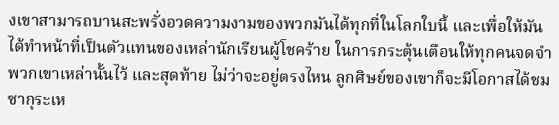งเขาสามารถบานสะพรั่งอวดความงามของพวกมันได้ทุกที่ในโลกใบนี้ และเพื่อให้มันได้ทำหน้าที่เป็นตัวแทนของเหล่านักเรียนผู้โชคร้าย ในการกระตุ้นเตือนให้ทุกคนจดจำพวกเขาเหล่านั้นไว้ และสุดท้าย ไม่ว่าจะอยู่ตรงไหน ลูกศิษย์ของเขาก็จะมีโอกาสได้ชมซากุระเห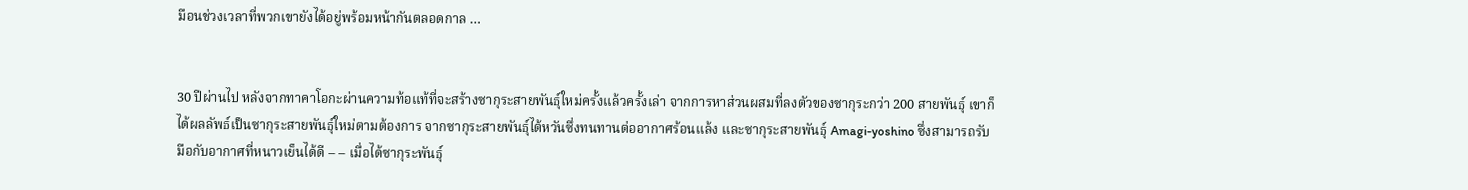มือนช่วงเวลาที่พวกเขายังได้อยู่พร้อมหน้ากันตลอดกาล …


30 ปีผ่านไป หลังจากทาคาโอกะผ่านความท้อแท้ที่จะสร้างซากุระสายพันธุ์ใหม่ครั้งแล้วครั้งเล่า จากการหาส่วนผสมที่ลงตัวของซากุระกว่า 200 สายพันธุ์ เขาก็ได้ผลลัพธ์เป็นซากุระสายพันธุ์ใหม่ตามต้องการ จากซากุระสายพันธุ์ไต้หวันซึ่งทนทานต่ออากาศร้อนแล้ง และซากุระสายพันธุ์ Amagi-yoshino ซึ่งสามารถรับมือกับอากาศที่หนาวเย็นได้ดี – – เมื่อได้ซากุระพันธุ์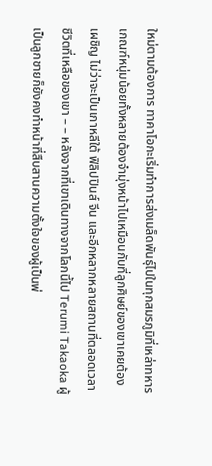ใหม่ตามต้องการ ทาคาโอกะเริ่มทำการส่งเมล็ดพันธุ์ไปในทุกสมรภูมิที่เหล่าทหารเกณฑ์หนุ่มน้อยทั้งหลายต้องจำมุ่งหน้าไปเหมือนกับที่ลูกศิษย์ของเขาเคยต้องเผชิญ ไม่ว่าจะเป็นเกาหลีใต้ ฟิลิปปินส์ จีน และอีกหลากหลายสถานที่ตลอดเวลาชีวิตที่เหลือของเขา – – หลังจากที่เขาเดินทางจากโลกนี้ไป Terumi Takaoka ผู้เป็นลูกชายก็ยังคงทำหน้าที่สืบสานความตั้งใจของผู้เป็นพ่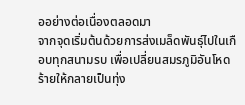ออย่างต่อเนื่องตลอดมา
จากจุดเริ่มต้นด้วยการส่งเมล็ดพันธุ์ไปในเกือบทุกสนามรบ เพื่อเปลี่ยนสมรภูมิอันโหดร้ายให้กลายเป็นทุ่ง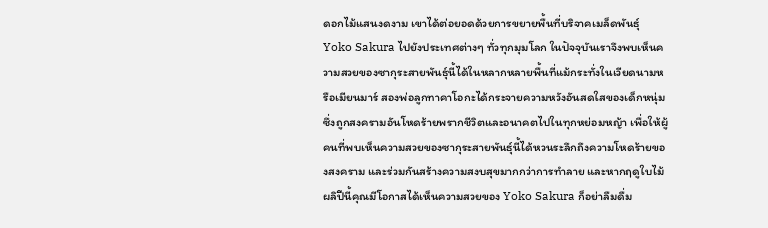ดอกไม้แสนงดงาม เขาได้ต่อยอดด้วยการขยายพื้นที่บริจาคเมล็ดพันธุ์ Yoko Sakura ไปยังประเทศต่างๆ ทั่วทุกมุมโลก ในปัจจุบันเราจึงพบเห็นความสวยของซากุระสายพันธุ์นี้ได้ในหลากหลายพื้นที่แม้กระทั่งในเวียดนามหรือเมียนมาร์ สองพ่อลูกทาคาโอกะได้กระจายความหวังอันสดใสของเด็กหนุ่มซึ่งถูกสงครามอันโหดร้ายพรากชีวิตและอนาคตไปในทุกหย่อมหญ้า เพื่อให้ผู้คนที่พบเห็นความสวยของซากุระสายพันธุ์นี้ได้หวนระลึกถึงความโหดร้ายของสงคราม และร่วมกันสร้างความสงบสุขมากกว่าการทำลาย และหากฤดูใบไม้ผลิปีนี้คุณมีโอกาสได้เห็นความสวยของ Yoko Sakura ก็อย่าลืมดื่ม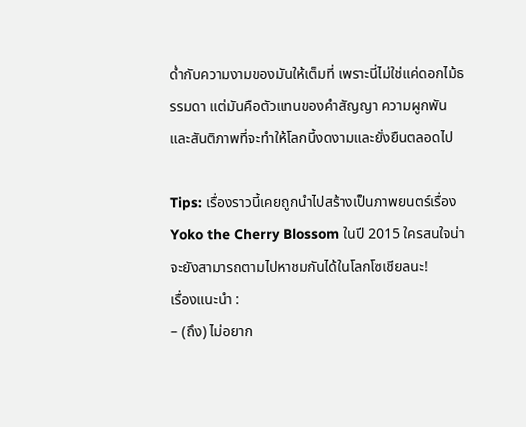ด่ำกับความงามของมันให้เต็มที่ เพราะนี่ไม่ใช่แค่ดอกไม้ธรรมดา แต่มันคือตัวแทนของคำสัญญา ความผูกพัน และสันติภาพที่จะทำให้โลกนี้งดงามและยั่งยืนตลอดไป

Tips: เรื่องราวนี้เคยถูกนำไปสร้างเป็นภาพยนตร์เรื่อง Yoko the Cherry Blossom ในปี 2015 ใครสนใจน่าจะยังสามารถตามไปหาชมกันได้ในโลกโซเชียลนะ!
เรื่องแนะนำ :
– (ถึง) ไม่อยาก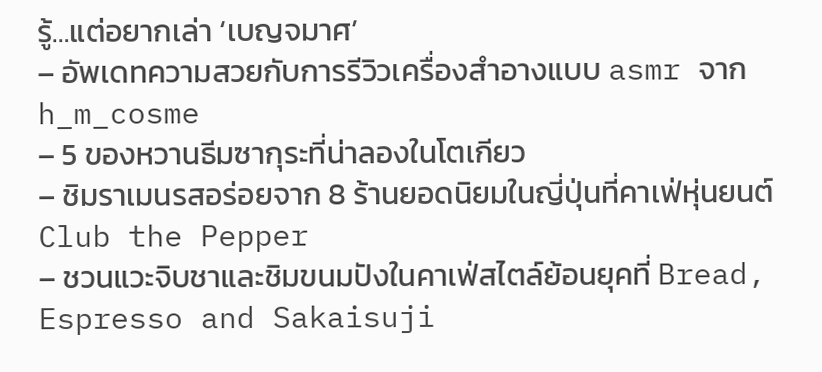รู้…แต่อยากเล่า ‘เบญจมาศ’
– อัพเดทความสวยกับการรีวิวเครื่องสำอางแบบ asmr จาก h_m_cosme
– 5 ของหวานธีมซากุระที่น่าลองในโตเกียว
– ชิมราเมนรสอร่อยจาก 8 ร้านยอดนิยมในญี่ปุ่นที่คาเฟ่หุ่นยนต์ Club the Pepper
– ชวนแวะจิบชาและชิมขนมปังในคาเฟ่สไตล์ย้อนยุคที่ Bread, Espresso and Sakaisuji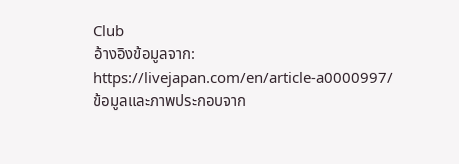Club
อ้างอิงข้อมูลจาก: https://livejapan.com/en/article-a0000997/
ข้อมูลและภาพประกอบจาก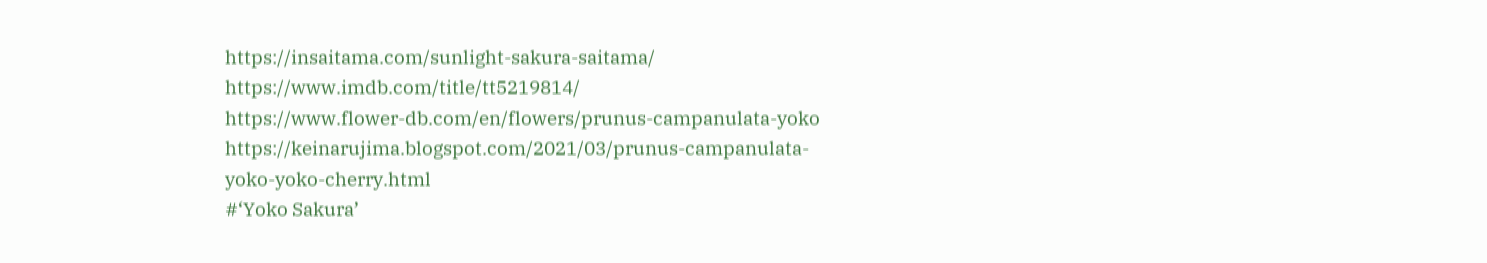https://insaitama.com/sunlight-sakura-saitama/
https://www.imdb.com/title/tt5219814/
https://www.flower-db.com/en/flowers/prunus-campanulata-yoko
https://keinarujima.blogspot.com/2021/03/prunus-campanulata-yoko-yoko-cherry.html
#‘Yoko Sakura’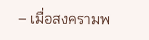– เมื่อสงครามพ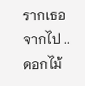รากเธอจากไป .. ดอกไม้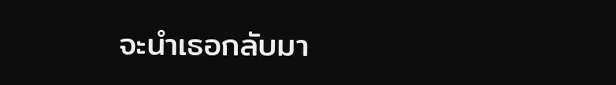จะนำเธอกลับมา